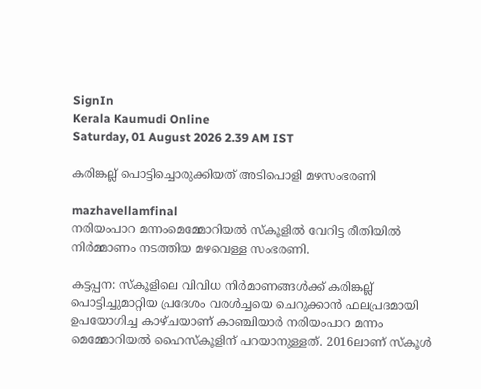SignIn
Kerala Kaumudi Online
Saturday, 01 August 2026 2.39 AM IST

കരിങ്കല്ല് പൊട്ടിച്ചൊരുക്കിയത് അടിപൊളി മഴസംഭരണി

mazhavellamfinal
നരിയംപാറ മന്നംമെമ്മോറിയൽ സ്‌കൂളിൽ വേറിട്ട രീതിയിൽ നിർമ്മാണം നടത്തിയ മഴവെള്ള സംഭരണി.

കട്ടപ്പന: സ്‌കൂളിലെ വിവിധ നിർമാണങ്ങൾക്ക് കരിങ്കല്ല് പൊട്ടിച്ചുമാറ്റിയ പ്രദേശം വരൾച്ചയെ ചെറുക്കാൻ ഫലപ്രദമായി ഉപയോഗിച്ച കാഴ്ചയാണ് കാഞ്ചിയാർ നരിയംപാറ മന്നം മെമ്മോറിയൽ ഹൈസ്‌കൂളിന് പറയാനുള്ളത്. 2016ലാണ് സ്‌കൂൾ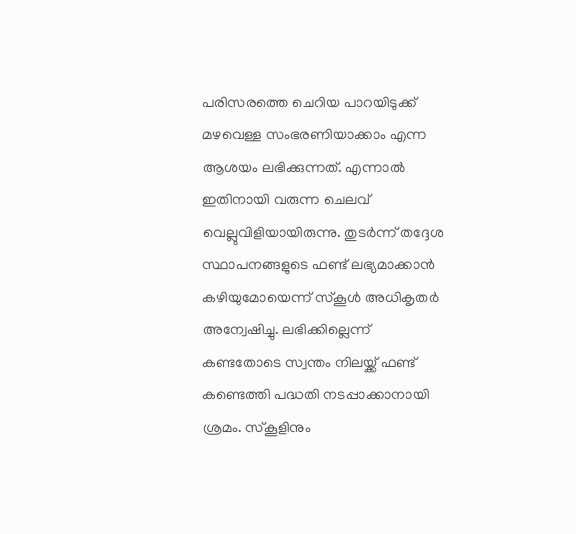പരിസരത്തെ ചെറിയ പാറയിടുക്ക് മഴവെള്ള സംഭരണിയാക്കാം എന്ന ആശയം ലഭിക്കുന്നത്. എന്നാൽ ഇതിനായി വരുന്ന ചെലവ് വെല്ലുവിളിയായിരുന്നു. തുടർന്ന് തദ്ദേശ സ്ഥാപനങ്ങളുടെ ഫണ്ട് ലഭ്യമാക്കാൻ കഴിയുമോയെന്ന് സ്‌കൂൾ അധികൃതർ അന്വേഷിച്ചു. ലഭിക്കില്ലെന്ന് കണ്ടതോടെ സ്വന്തം നിലയ്ക്ക് ഫണ്ട് കണ്ടെത്തി പദ്ധതി നടപ്പാക്കാനായി ശ്രമം. സ്‌കൂളിനും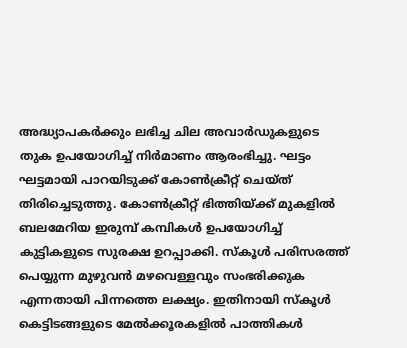അദ്ധ്യാപകർക്കും ലഭിച്ച ചില അവാർഡുകളുടെ തുക ഉപയോഗിച്ച് നിർമാണം ആരംഭിച്ചു. ഘട്ടം ഘട്ടമായി പാറയിടുക്ക് കോൺക്രീറ്റ് ചെയ്ത് തിരിച്ചെടുത്തു. കോൺക്രീറ്റ് ഭിത്തിയ്ക്ക് മുകളിൽ ബലമേറിയ ഇരുമ്പ് കമ്പികൾ ഉപയോഗിച്ച് കുട്ടികളുടെ സുരക്ഷ ഉറപ്പാക്കി. സ്‌കൂൾ പരിസരത്ത് പെയ്യുന്ന മുഴുവൻ മഴവെള്ളവും സംഭരിക്കുക എന്നതായി പിന്നത്തെ ലക്ഷ്യം. ഇതിനായി സ്‌കൂൾ കെട്ടിടങ്ങളുടെ മേൽക്കൂരകളിൽ പാത്തികൾ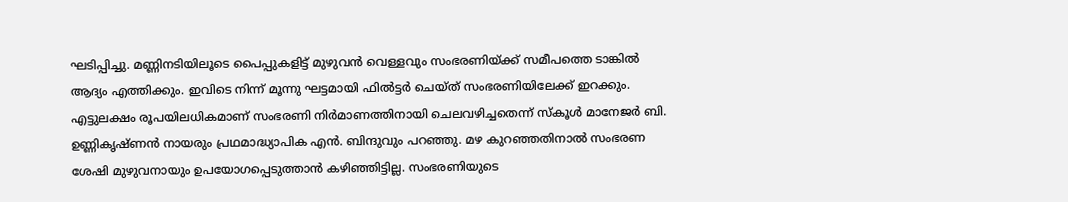ഘടിപ്പിച്ചു. മണ്ണിനടിയിലൂടെ പൈപ്പുകളിട്ട് മുഴുവൻ വെള്ളവും സംഭരണിയ്ക്ക് സമീപത്തെ ടാങ്കിൽ ആദ്യം എത്തിക്കും. ഇവിടെ നിന്ന് മൂന്നു ഘട്ടമായി ഫിൽട്ടർ ചെയ്ത് സംഭരണിയിലേക്ക് ഇറക്കും. എട്ടുലക്ഷം രൂപയിലധികമാണ് സംഭരണി നിർമാണത്തിനായി ചെലവഴിച്ചതെന്ന് സ്‌കൂൾ മാനേജർ ബി. ഉണ്ണികൃഷ്ണൻ നായരും പ്രഥമാദ്ധ്യാപിക എൻ. ബിന്ദുവും പറഞ്ഞു. മഴ കുറഞ്ഞതിനാൽ സംഭരണ ശേഷി മുഴുവനായും ഉപയോഗപ്പെടുത്താൻ കഴിഞ്ഞിട്ടില്ല. സംഭരണിയുടെ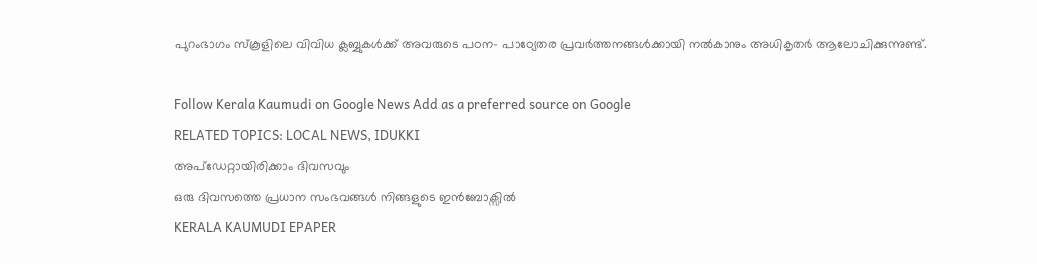പുറംഭാഗം സ്‌കൂളിലെ വിവിധ ക്ലബ്ബുകൾക്ക് അവരുടെ പഠന- പാഠ്യേതര പ്രവർത്തനങ്ങൾക്കായി നൽകാനും അധികൃതർ ആലോചിക്കുന്നുണ്ട്.

Follow Kerala Kaumudi on Google News Add as a preferred source on Google
RELATED TOPICS: LOCAL NEWS, IDUKKI
അപ്ഡേറ്റായിരിക്കാം ദിവസവും
ഒരു ദിവസത്തെ പ്രധാന സംഭവങ്ങൾ നിങ്ങളുടെ ഇൻബോക്സിൽ
KERALA KAUMUDI EPAPER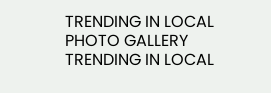TRENDING IN LOCAL
PHOTO GALLERY
TRENDING IN LOCAL